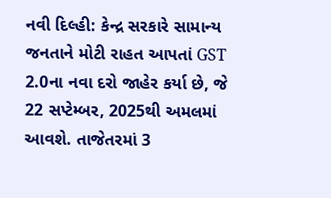નવી દિલ્હી: કેન્દ્ર સરકારે સામાન્ય જનતાને મોટી રાહત આપતાં GST 2.0ના નવા દરો જાહેર કર્યા છે, જે 22 સપ્ટેમ્બર, 2025થી અમલમાં આવશે. તાજેતરમાં 3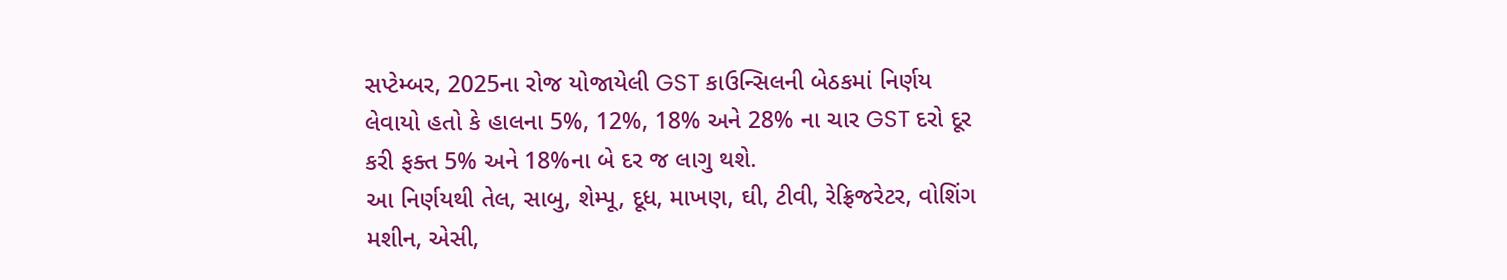સપ્ટેમ્બર, 2025ના રોજ યોજાયેલી GST કાઉન્સિલની બેઠકમાં નિર્ણય લેવાયો હતો કે હાલના 5%, 12%, 18% અને 28% ના ચાર GST દરો દૂર કરી ફક્ત 5% અને 18%ના બે દર જ લાગુ થશે.
આ નિર્ણયથી તેલ, સાબુ, શેમ્પૂ, દૂધ, માખણ, ઘી, ટીવી, રેફ્રિજરેટર, વોશિંગ મશીન, એસી,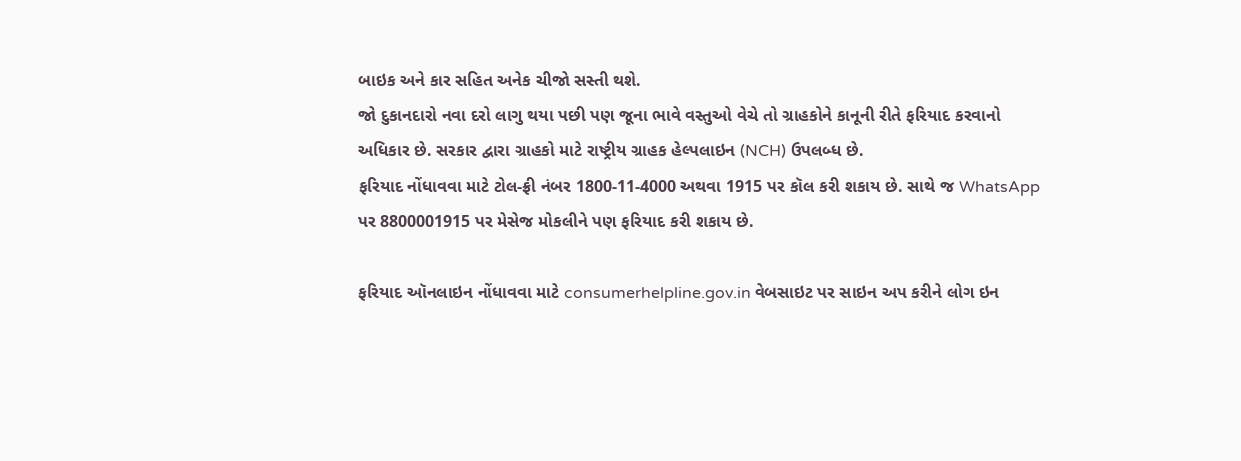બાઇક અને કાર સહિત અનેક ચીજો સસ્તી થશે.
જો દુકાનદારો નવા દરો લાગુ થયા પછી પણ જૂના ભાવે વસ્તુઓ વેચે તો ગ્રાહકોને કાનૂની રીતે ફરિયાદ કરવાનો અધિકાર છે. સરકાર દ્વારા ગ્રાહકો માટે રાષ્ટ્રીય ગ્રાહક હેલ્પલાઇન (NCH) ઉપલબ્ધ છે.
ફરિયાદ નોંધાવવા માટે ટોલ-ફ્રી નંબર 1800-11-4000 અથવા 1915 પર કૉલ કરી શકાય છે. સાથે જ WhatsApp પર 8800001915 પર મેસેજ મોકલીને પણ ફરિયાદ કરી શકાય છે.

ફરિયાદ ઑનલાઇન નોંધાવવા માટે consumerhelpline.gov.in વેબસાઇટ પર સાઇન અપ કરીને લોગ ઇન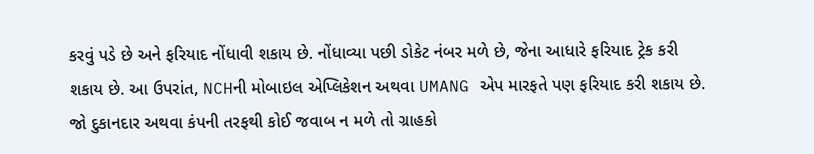કરવું પડે છે અને ફરિયાદ નોંધાવી શકાય છે. નોંધાવ્યા પછી ડોકેટ નંબર મળે છે, જેના આધારે ફરિયાદ ટ્રેક કરી શકાય છે. આ ઉપરાંત, NCHની મોબાઇલ એપ્લિકેશન અથવા UMANG એપ મારફતે પણ ફરિયાદ કરી શકાય છે.
જો દુકાનદાર અથવા કંપની તરફથી કોઈ જવાબ ન મળે તો ગ્રાહકો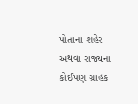પોતાના શહેર અથવા રાજ્યના કોઈપણ ગ્રાહક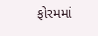ફોરમમાં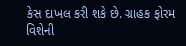કેસ દાખલ કરી શકે છે. ગ્રાહક ફોરમ વિશેની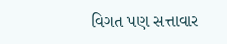વિગત પણ સત્તાવાર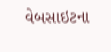વેબસાઇટના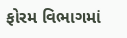ફોરમ વિભાગમાં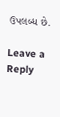ઉપલબ્ધ છે.

Leave a Reply